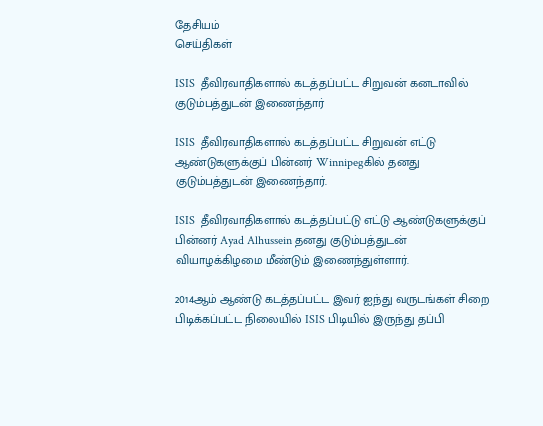தேசியம்
செய்திகள்

ISIS  தீவிரவாதிகளால் கடத்தப்பட்ட சிறுவன் கனடாவில் குடும்பத்துடன் இணைந்தார்

ISIS  தீவிரவாதிகளால் கடத்தப்பட்ட சிறுவன் எட்டு ஆண்டுகளுக்குப் பின்னர் Winnipegகில் தனது குடும்பத்துடன் இணைந்தார்.

ISIS  தீவிரவாதிகளால் கடத்தப்பட்டு எட்டு ஆண்டுகளுக்குப் பின்னர் Ayad Alhussein தனது குடும்பத்துடன் வியாழக்கிழமை மீண்டும் இணைந்துள்ளார்.

2014ஆம் ஆண்டு கடத்தப்பட்ட இவர் ஐந்து வருடங்கள் சிறை பிடிக்கப்பட்ட நிலையில் ISIS பிடியில் இருந்து தப்பி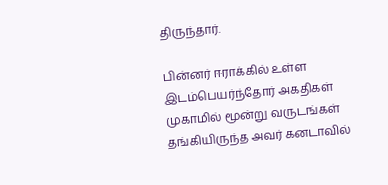திருந்தார்.

பின்னர் ஈராக்கில் உள்ள இடம்பெயர்ந்தோர் அகதிகள் முகாமில் மூன்று வருடங்கள் தங்கியிருந்த அவர் கனடாவில்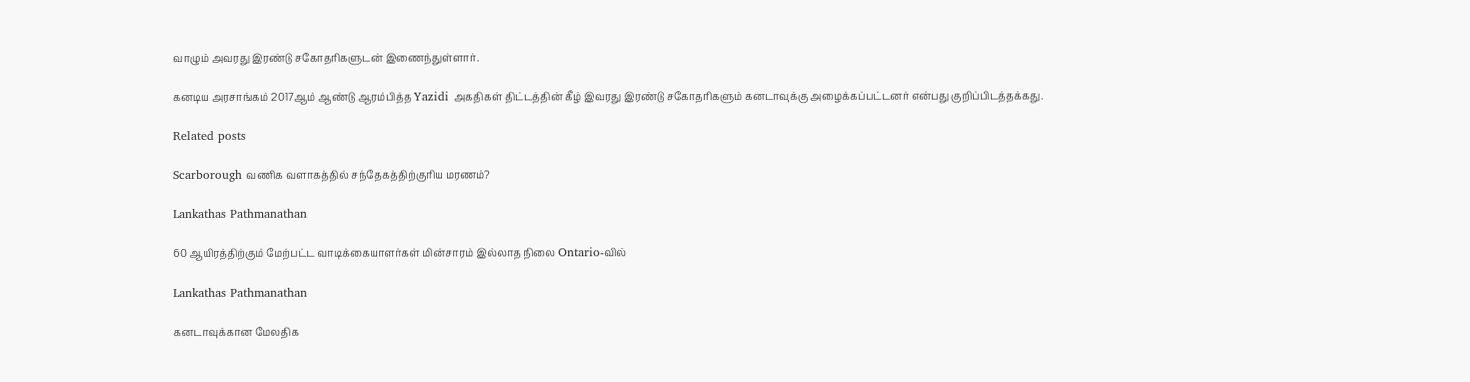வாழும் அவரது இரண்டு சகோதரிகளுடன் இணைந்துள்ளார்.

கனடிய அரசாங்கம் 2017ஆம் ஆண்டு ஆரம்பித்த Yazidi அகதிகள் திட்டத்தின் கீழ் இவரது இரண்டு சகோதரிகளும் கனடாவுக்கு அழைக்கப்பட்டனர் என்பது குறிப்பிடத்தக்கது.

Related posts

Scarborough வணிக வளாகத்தில் சந்தேகத்திற்குரிய மரணம்?

Lankathas Pathmanathan

60 ஆயிரத்திற்கும் மேற்பட்ட வாடிக்கையாளர்கள் மின்சாரம் இல்லாத நிலை Ontario-வில்

Lankathas Pathmanathan

கனடாவுக்கான மேலதிக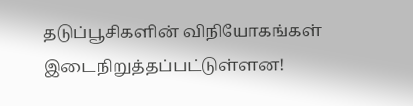தடுப்பூசிகளின் விநியோகங்கள் இடைநிறுத்தப்பட்டுள்ளன!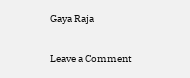Gaya Raja

Leave a Comment